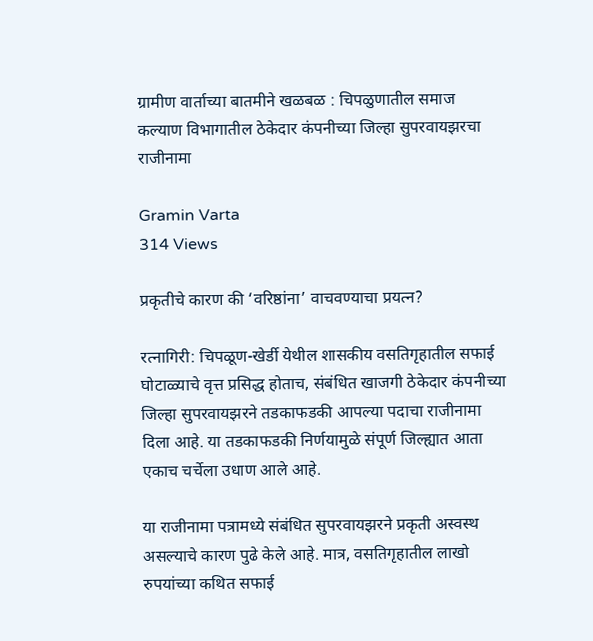ग्रामीण वार्ताच्या बातमीने खळबळ : चिपळुणातील समाज कल्याण विभागातील ठेकेदार कंपनीच्या जिल्हा सुपरवायझरचा राजीनामा

Gramin Varta
314 Views

प्रकृतीचे कारण की ‘वरिष्ठांना’ वाचवण्याचा प्रयत्न?

रत्नागिरी: चिपळूण-खेर्डी येथील शासकीय वसतिगृहातील सफाई घोटाळ्याचे वृत्त प्रसिद्ध होताच, संबंधित खाजगी ठेकेदार कंपनीच्या जिल्हा सुपरवायझरने तडकाफडकी आपल्या पदाचा राजीनामा दिला आहे. या तडकाफडकी निर्णयामुळे संपूर्ण जिल्ह्यात आता एकाच चर्चेला उधाण आले आहे.

या राजीनामा पत्रामध्ये संबंधित सुपरवायझरने प्रकृती अस्वस्थ असल्याचे कारण पुढे केले आहे. मात्र, वसतिगृहातील लाखो रुपयांच्या कथित सफाई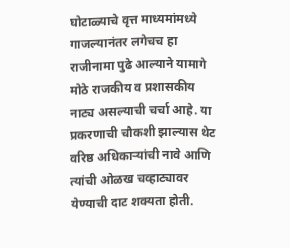घोटाळ्याचे वृत्त माध्यमांमध्ये गाजल्यानंतर लगेचच हा राजीनामा पुढे आल्याने यामागे मोठे राजकीय व प्रशासकीय नाट्य असल्याची चर्चा आहे. या प्रकरणाची चौकशी झाल्यास थेट वरिष्ठ अधिकाऱ्यांची नावे आणि त्यांची ओळख चव्हाट्यावर येण्याची दाट शक्यता होती.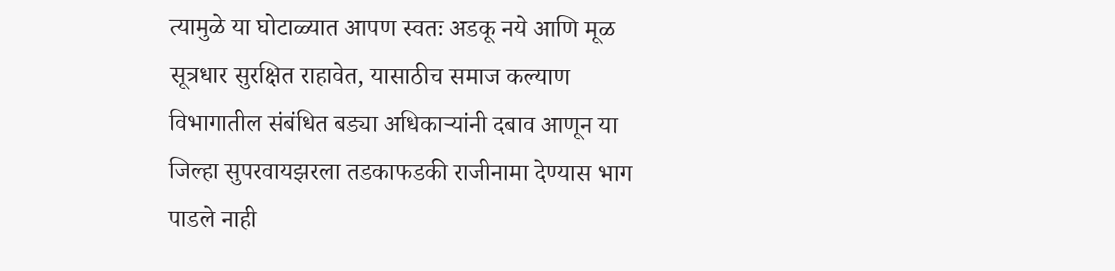त्यामुळे या घोटाळ्यात आपण स्वतः अडकू नये आणि मूळ सूत्रधार सुरक्षित राहावेत, यासाठीच समाज कल्याण विभागातील संबंधित बड्या अधिकाऱ्यांनी दबाव आणून या जिल्हा सुपरवायझरला तडकाफडकी राजीनामा देण्यास भाग पाडले नाही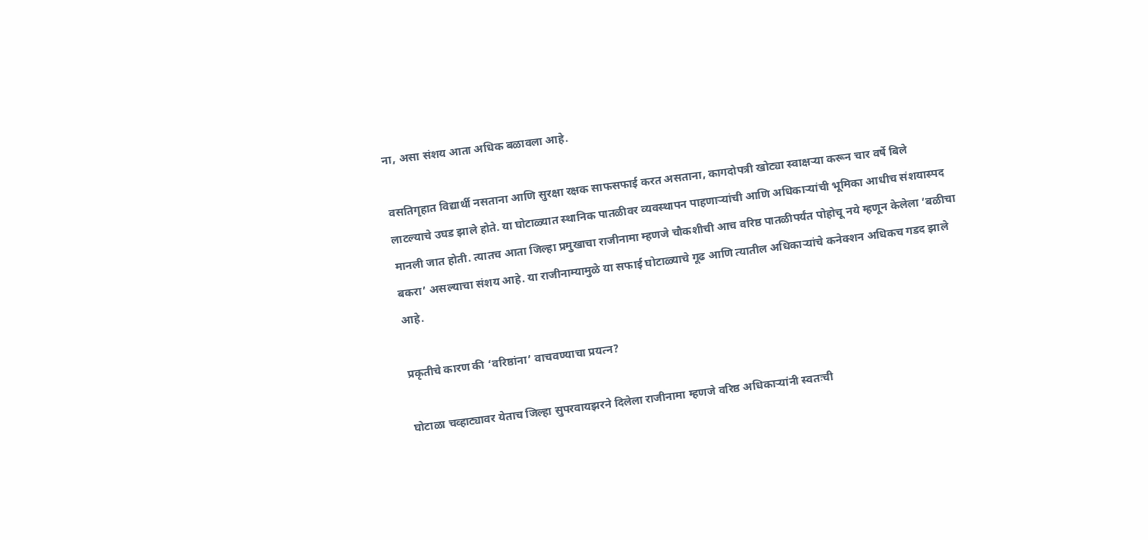ना, असा संशय आता अधिक बळावला आहे.

वसतिगृहात विद्यार्थी नसताना आणि सुरक्षा रक्षक साफसफाई करत असताना, कागदोपत्री खोट्या स्वाक्षऱ्या करून चार वर्षे बिले लाटल्याचे उघड झाले होते. या घोटाळ्यात स्थानिक पातळीवर व्यवस्थापन पाहणाऱ्यांची आणि अधिकाऱ्यांची भूमिका आधीच संशयास्पद मानली जात होती. त्यातच आता जिल्हा प्रमुखाचा राजीनामा म्हणजे चौकशीची आच वरिष्ठ पातळीपर्यंत पोहोचू नये म्हणून केलेला ‘बळीचा बकरा’ असल्याचा संशय आहे. या राजीनाम्यामुळे या सफाई घोटाळ्याचे गूढ आणि त्यातील अधिकाऱ्यांचे कनेक्शन अधिकच गडद झाले आहे.

प्रकृतीचे कारण की ‘वरिष्ठांना’ वाचवण्याचा प्रयत्न?

घोटाळा चव्हाट्यावर येताच जिल्हा सुपरवायझरने दिलेला राजीनामा म्हणजे वरिष्ठ अधिकाऱ्यांनी स्वतःची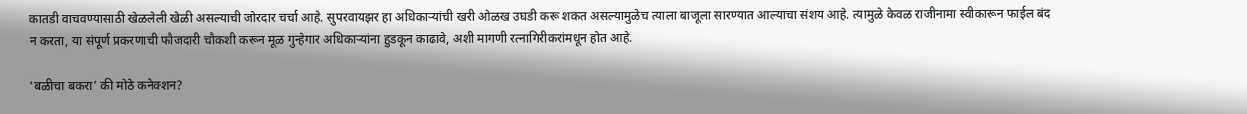कातडी वाचवण्यासाठी खेळलेली खेळी असल्याची जोरदार चर्चा आहे. सुपरवायझर हा अधिकाऱ्यांची खरी ओळख उघडी करू शकत असल्यामुळेच त्याला बाजूला सारण्यात आल्याचा संशय आहे. त्यामुळे केवळ राजीनामा स्वीकारून फाईल बंद न करता, या संपूर्ण प्रकरणाची फौजदारी चौकशी करून मूळ गुन्हेगार अधिकाऱ्यांना हुडकून काढावे, अशी मागणी रत्नागिरीकरांमधून होत आहे.

‘बळीचा बकरा’ की मोठे कनेक्शन?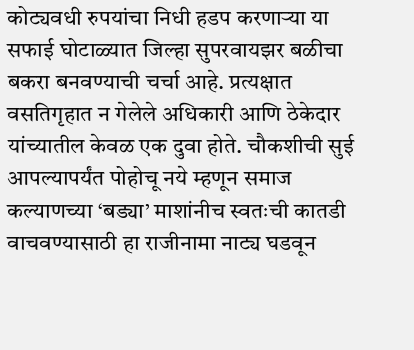कोट्यवधी रुपयांचा निधी हडप करणाऱ्या या सफाई घोटाळ्यात जिल्हा सुपरवायझर बळीचा बकरा बनवण्याची चर्चा आहे. प्रत्यक्षात वसतिगृहात न गेलेले अधिकारी आणि ठेकेदार यांच्यातील केवळ एक दुवा होते. चौकशीची सुई आपल्यापर्यंत पोहोचू नये म्हणून समाज कल्याणच्या ‘बड्या’ माशांनीच स्वतःची कातडी वाचवण्यासाठी हा राजीनामा नाट्य घडवून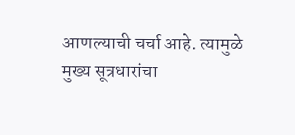आणल्याची चर्चा आहे. त्यामुळे मुख्य सूत्रधारांचा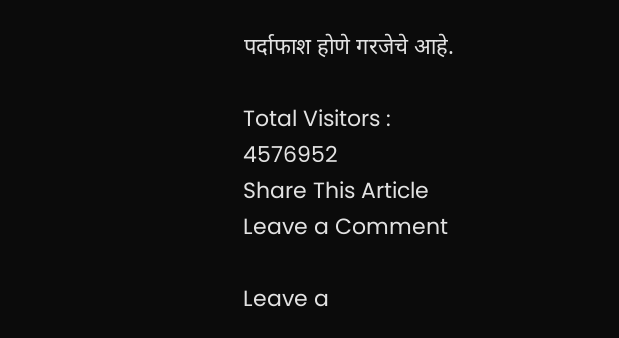पर्दाफाश होणे गरजेचे आहे.

Total Visitors :
4576952
Share This Article
Leave a Comment

Leave a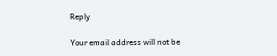Reply

Your email address will not be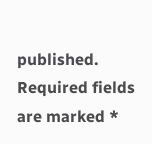published. Required fields are marked *